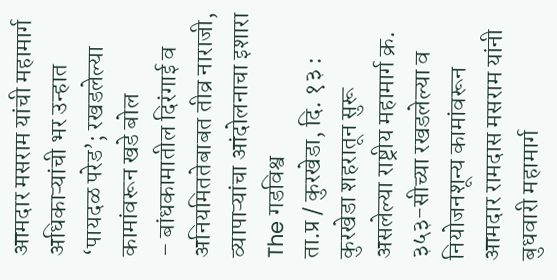आमदार मसराम यांची महामार्ग अधिकाऱ्यांची भर उन्हात ‘पायदळ परेड’; रखडलेल्या कामांवरून खडे बोल
– बांधकामातील दिरंगाई व अनियमिततेबाबत तीव्र नाराजी, व्यापाऱ्यांचा आंदोलनाचा इशारा
The गडविश्व
ता.प्र / कुरखेडा, दि. १३ : कुरखेडा शहरातून सुरू असलेल्या राष्ट्रीय महामार्ग क्र. ३५३-सीच्या रखडलेल्या व नियोजनशून्य कामांवरून आमदार रामदास मसराम यांनी बुधवारी महामार्ग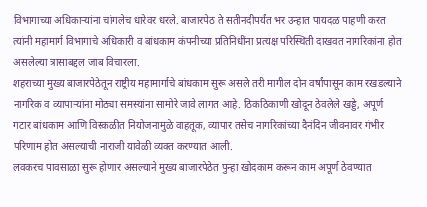विभागाच्या अधिकाऱ्यांना चांगलेच धारेवर धरले. बाजारपेठ ते सतीनदीपर्यंत भर उन्हात पायदळ पाहणी करत त्यांनी महामार्ग विभागाचे अधिकारी व बांधकाम कंपनीच्या प्रतिनिधींना प्रत्यक्ष परिस्थिती दाखवत नागरिकांना होत असलेल्या त्रासाबद्दल जाब विचारला.
शहराच्या मुख्य बाजारपेठेतून राष्ट्रीय महामार्गाचे बांधकाम सुरू असले तरी मागील दोन वर्षांपासून काम रखडल्याने नागरिक व व्यापाऱ्यांना मोठ्या समस्यांना सामोरे जावे लागत आहे. ठिकठिकाणी खोदून ठेवलेले खड्डे, अपूर्ण गटार बांधकाम आणि विस्कळीत नियोजनामुळे वाहतूक, व्यापार तसेच नागरिकांच्या दैनंदिन जीवनावर गंभीर परिणाम होत असल्याची नाराजी यावेळी व्यक्त करण्यात आली.
लवकरच पावसाळा सुरू होणार असल्याने मुख्य बाजारपेठेत पुन्हा खोदकाम करून काम अपूर्ण ठेवण्यात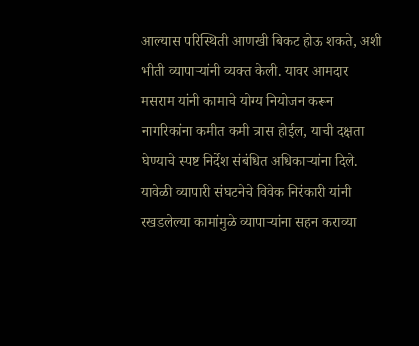आल्यास परिस्थिती आणखी बिकट होऊ शकते, अशी भीती व्यापाऱ्यांनी व्यक्त केली. यावर आमदार मसराम यांनी कामाचे योग्य नियोजन करून नागरिकांना कमीत कमी त्रास होईल, याची दक्षता घेण्याचे स्पष्ट निर्देश संबंधित अधिकाऱ्यांना दिले.
यावेळी व्यापारी संघटनेचे विवेक निरंकारी यांनी रखडलेल्या कामांमुळे व्यापाऱ्यांना सहन कराव्या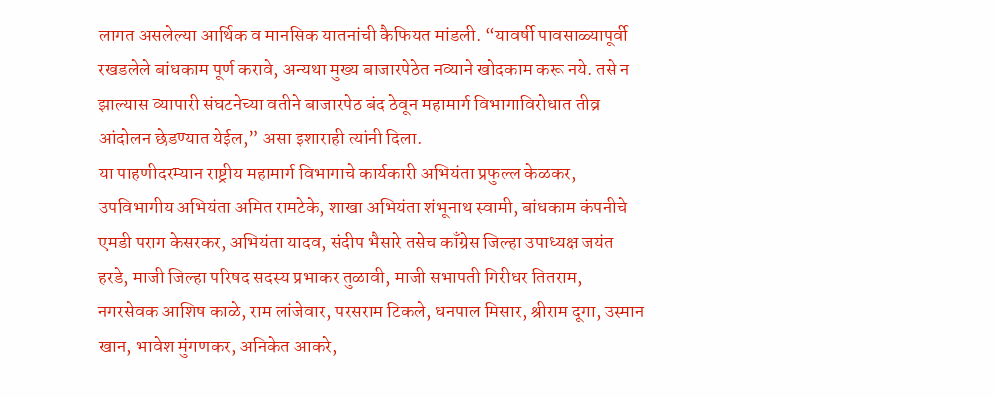लागत असलेल्या आर्थिक व मानसिक यातनांची कैफियत मांडली. “यावर्षी पावसाळ्यापूर्वी रखडलेले बांधकाम पूर्ण करावे, अन्यथा मुख्य बाजारपेठेत नव्याने खोदकाम करू नये. तसे न झाल्यास व्यापारी संघटनेच्या वतीने बाजारपेठ बंद ठेवून महामार्ग विभागाविरोधात तीव्र आंदोलन छेडण्यात येईल,” असा इशाराही त्यांनी दिला.
या पाहणीदरम्यान राष्ट्रीय महामार्ग विभागाचे कार्यकारी अभियंता प्रफुल्ल केळकर, उपविभागीय अभियंता अमित रामटेके, शाखा अभियंता शंभूनाथ स्वामी, बांधकाम कंपनीचे एमडी पराग केसरकर, अभियंता यादव, संदीप भैसारे तसेच काँग्रेस जिल्हा उपाध्यक्ष जयंत हरडे, माजी जिल्हा परिषद सदस्य प्रभाकर तुळावी, माजी सभापती गिरीधर तितराम, नगरसेवक आशिष काळे, राम लांजेवार, परसराम टिकले, धनपाल मिसार, श्रीराम दूगा, उस्मान खान, भावेश मुंगणकर, अनिकेत आकरे,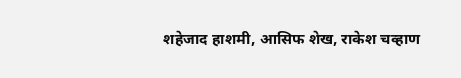शहेजाद हाशमी, आसिफ शेख, राकेश चव्हाण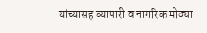यांच्यासह व्यापारी व नागरिक मोठ्या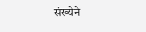संख्येने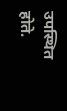उपस्थित होते.